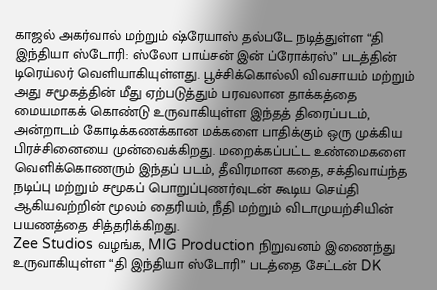காஜல் அகர்வால் மற்றும் ஷ்ரேயாஸ் தல்படே நடித்துள்ள “தி இந்தியா ஸ்டோரி: ஸ்லோ பாய்சன் இன் ப்ரோக்ரஸ்” படத்தின் டிரெய்லர் வெளியாகியுள்ளது. பூச்சிக்கொல்லி விவசாயம் மற்றும் அது சமூகத்தின் மீது ஏற்படுத்தும் பரவலான தாக்கத்தை மையமாகக் கொண்டு உருவாகியுள்ள இந்தத் திரைப்படம், அன்றாடம் கோடிக்கணக்கான மக்களை பாதிக்கும் ஒரு முக்கிய பிரச்சினையை முன்வைக்கிறது. மறைக்கப்பட்ட உண்மைகளை வெளிக்கொணரும் இந்தப் படம், தீவிரமான கதை, சக்திவாய்ந்த நடிப்பு மற்றும் சமூகப் பொறுப்புணர்வுடன் கூடிய செய்தி ஆகியவற்றின் மூலம் தைரியம், நீதி மற்றும் விடாமுயற்சியின் பயணத்தை சித்தரிக்கிறது.
Zee Studios வழங்க, MIG Production நிறுவனம் இணைந்து உருவாகியுள்ள “தி இந்தியா ஸ்டோரி” படத்தை சேட்டன் DK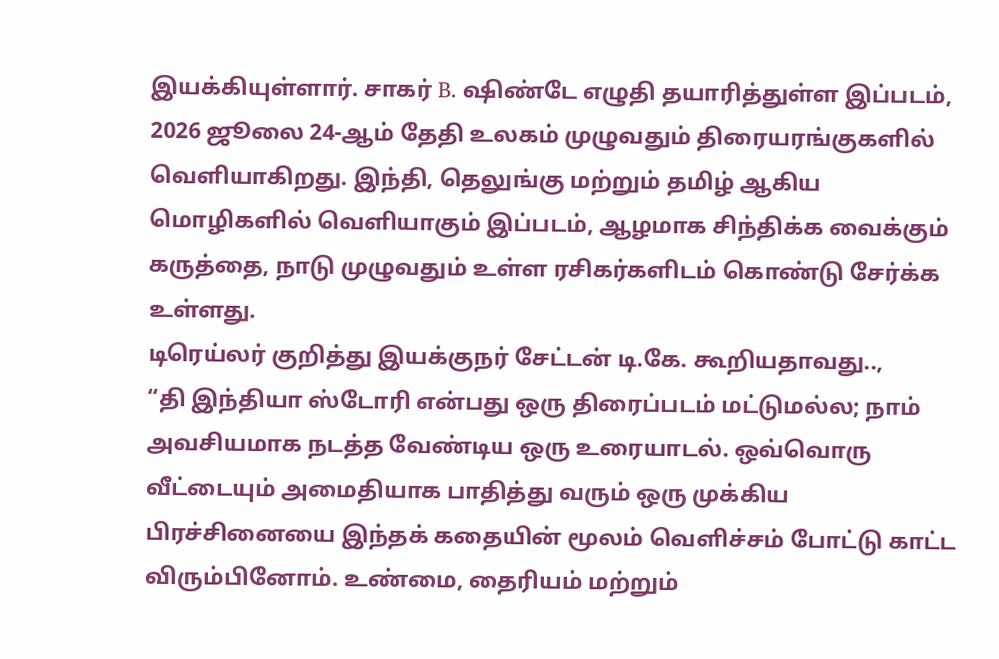இயக்கியுள்ளார். சாகர் B. ஷிண்டே எழுதி தயாரித்துள்ள இப்படம், 2026 ஜூலை 24-ஆம் தேதி உலகம் முழுவதும் திரையரங்குகளில் வெளியாகிறது. இந்தி, தெலுங்கு மற்றும் தமிழ் ஆகிய மொழிகளில் வெளியாகும் இப்படம், ஆழமாக சிந்திக்க வைக்கும் கருத்தை, நாடு முழுவதும் உள்ள ரசிகர்களிடம் கொண்டு சேர்க்க உள்ளது.
டிரெய்லர் குறித்து இயக்குநர் சேட்டன் டி.கே. கூறியதாவது..,
“தி இந்தியா ஸ்டோரி என்பது ஒரு திரைப்படம் மட்டுமல்ல; நாம் அவசியமாக நடத்த வேண்டிய ஒரு உரையாடல். ஒவ்வொரு வீட்டையும் அமைதியாக பாதித்து வரும் ஒரு முக்கிய பிரச்சினையை இந்தக் கதையின் மூலம் வெளிச்சம் போட்டு காட்ட விரும்பினோம். உண்மை, தைரியம் மற்றும்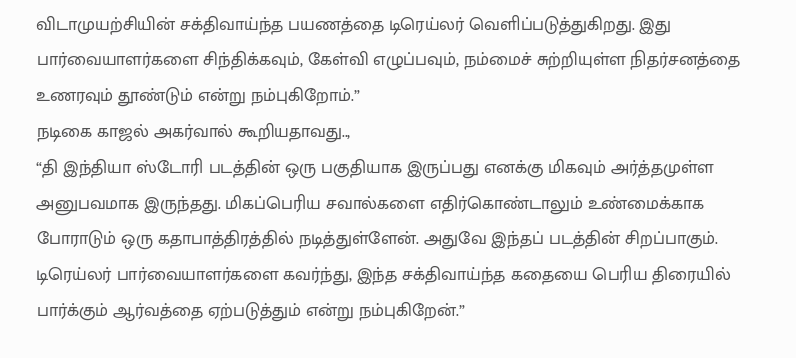விடாமுயற்சியின் சக்திவாய்ந்த பயணத்தை டிரெய்லர் வெளிப்படுத்துகிறது. இது பார்வையாளர்களை சிந்திக்கவும், கேள்வி எழுப்பவும், நம்மைச் சுற்றியுள்ள நிதர்சனத்தை உணரவும் தூண்டும் என்று நம்புகிறோம்.”
நடிகை காஜல் அகர்வால் கூறியதாவது..,
“தி இந்தியா ஸ்டோரி படத்தின் ஒரு பகுதியாக இருப்பது எனக்கு மிகவும் அர்த்தமுள்ள அனுபவமாக இருந்தது. மிகப்பெரிய சவால்களை எதிர்கொண்டாலும் உண்மைக்காக போராடும் ஒரு கதாபாத்திரத்தில் நடித்துள்ளேன். அதுவே இந்தப் படத்தின் சிறப்பாகும். டிரெய்லர் பார்வையாளர்களை கவர்ந்து, இந்த சக்திவாய்ந்த கதையை பெரிய திரையில் பார்க்கும் ஆர்வத்தை ஏற்படுத்தும் என்று நம்புகிறேன்.”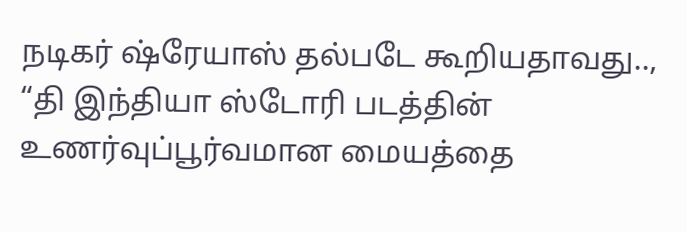நடிகர் ஷ்ரேயாஸ் தல்படே கூறியதாவது..,
“தி இந்தியா ஸ்டோரி படத்தின் உணர்வுப்பூர்வமான மையத்தை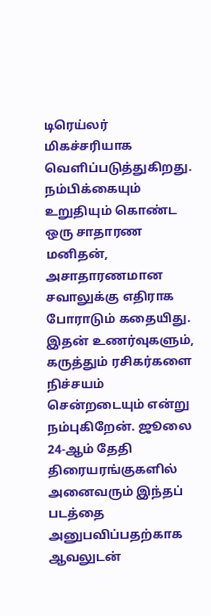டிரெய்லர் மிகச்சரியாக வெளிப்படுத்துகிறது. நம்பிக்கையும் உறுதியும் கொண்ட ஒரு சாதாரண மனிதன், அசாதாரணமான சவாலுக்கு எதிராக போராடும் கதையிது. இதன் உணர்வுகளும், கருத்தும் ரசிகர்களை நிச்சயம் சென்றடையும் என்று நம்புகிறேன். ஜூலை 24-ஆம் தேதி திரையரங்குகளில் அனைவரும் இந்தப் படத்தை அனுபவிப்பதற்காக ஆவலுடன்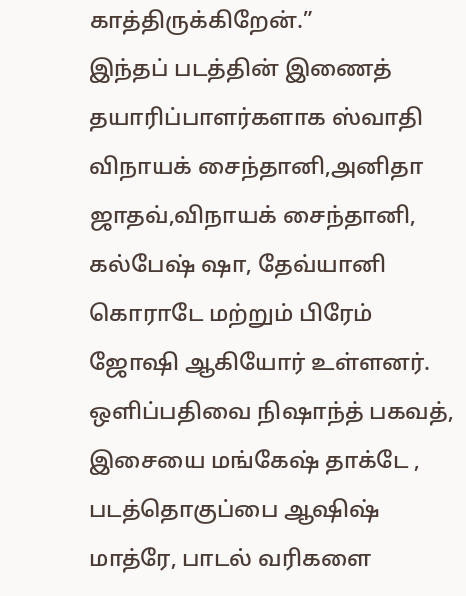காத்திருக்கிறேன்.”
இந்தப் படத்தின் இணைத் தயாரிப்பாளர்களாக ஸ்வாதி விநாயக் சைந்தானி,அனிதா ஜாதவ்,விநாயக் சைந்தானி, கல்பேஷ் ஷா, தேவ்யானி கொராடே மற்றும் பிரேம் ஜோஷி ஆகியோர் உள்ளனர். ஒளிப்பதிவை நிஷாந்த் பகவத், இசையை மங்கேஷ் தாக்டே , படத்தொகுப்பை ஆஷிஷ் மாத்ரே, பாடல் வரிகளை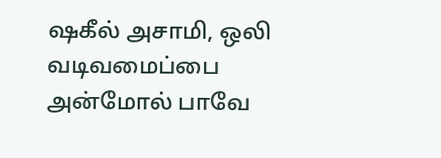ஷகீல் அசாமி, ஒலி வடிவமைப்பை அன்மோல் பாவே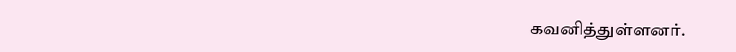கவனித்துள்ளனர்.